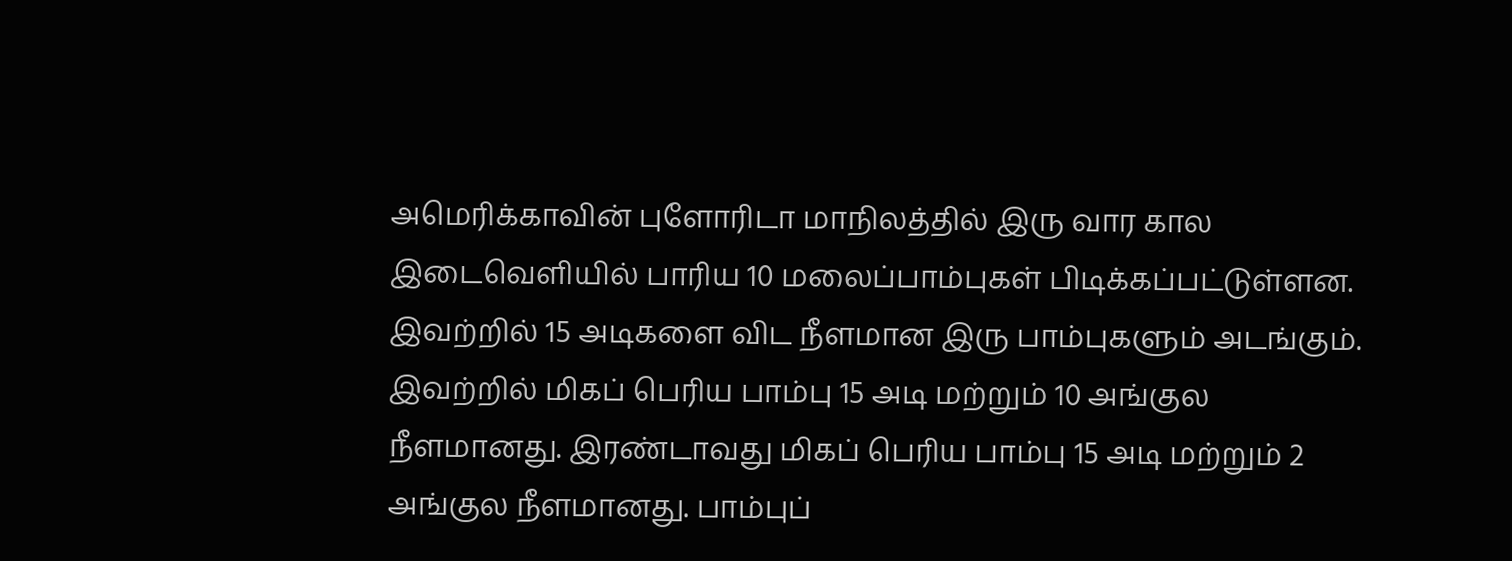அமெரிக்காவின் புளோரிடா மாநிலத்தில் இரு வார கால இடைவெளியில் பாரிய 10 மலைப்பாம்புகள் பிடிக்கப்பட்டுள்ளன. இவற்றில் 15 அடிகளை விட நீளமான இரு பாம்புகளும் அடங்கும்.
இவற்றில் மிகப் பெரிய பாம்பு 15 அடி மற்றும் 10 அங்குல நீளமானது. இரண்டாவது மிகப் பெரிய பாம்பு 15 அடி மற்றும் 2 அங்குல நீளமானது. பாம்புப்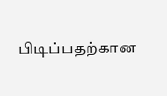பிடிப்பதற்கான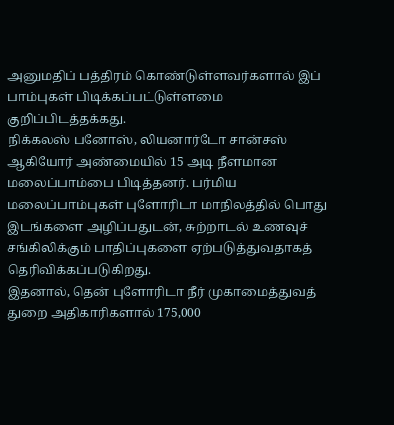அனுமதிப் பத்திரம் கொண்டுள்ளவர்களால் இப் பாம்புகள் பிடிக்கப்பட்டுள்ளமை குறிப்பிடத்தக்கது.
நிக்கலஸ் பனோஸ், லியனார்டோ சான்சஸ் ஆகியோர் அண்மையில் 15 அடி நீளமான மலைப்பாம்பை பிடித்தனர். பர்மிய மலைப்பாம்புகள் புளோரிடா மாநிலத்தில் பொது இடங்களை அழிப்பதுடன், சுற்றாடல் உணவுச் சங்கிலிக்கும் பாதிப்புகளை ஏற்படுத்துவதாகத் தெரிவிக்கப்படுகிறது.
இதனால், தென் புளோரிடா நீர் முகாமைத்துவத் துறை அதிகாரிகளால் 175,000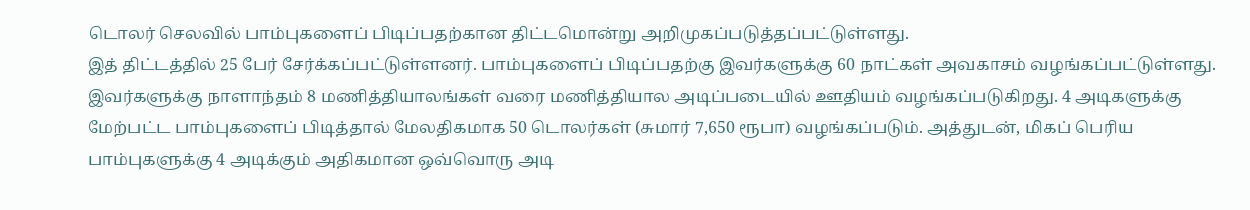டொலர் செலவில் பாம்புகளைப் பிடிப்பதற்கான திட்டமொன்று அறிமுகப்படுத்தப்பட்டுள்ளது.
இத் திட்டத்தில் 25 பேர் சேர்க்கப்பட்டுள்ளனர். பாம்புகளைப் பிடிப்பதற்கு இவர்களுக்கு 60 நாட்கள் அவகாசம் வழங்கப்பட்டுள்ளது.
இவர்களுக்கு நாளாந்தம் 8 மணித்தியாலங்கள் வரை மணித்தியால அடிப்படையில் ஊதியம் வழங்கப்படுகிறது. 4 அடிகளுக்கு மேற்பட்ட பாம்புகளைப் பிடித்தால் மேலதிகமாக 50 டொலர்கள் (சுமார் 7,650 ரூபா) வழங்கப்படும். அத்துடன், மிகப் பெரிய பாம்புகளுக்கு 4 அடிக்கும் அதிகமான ஒவ்வொரு அடி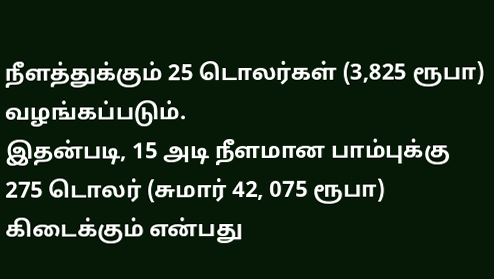நீளத்துக்கும் 25 டொலர்கள் (3,825 ரூபா) வழங்கப்படும்.
இதன்படி, 15 அடி நீளமான பாம்புக்கு 275 டொலர் (சுமார் 42, 075 ரூபா) கிடைக்கும் என்பது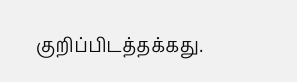குறிப்பிடத்தக்கது.